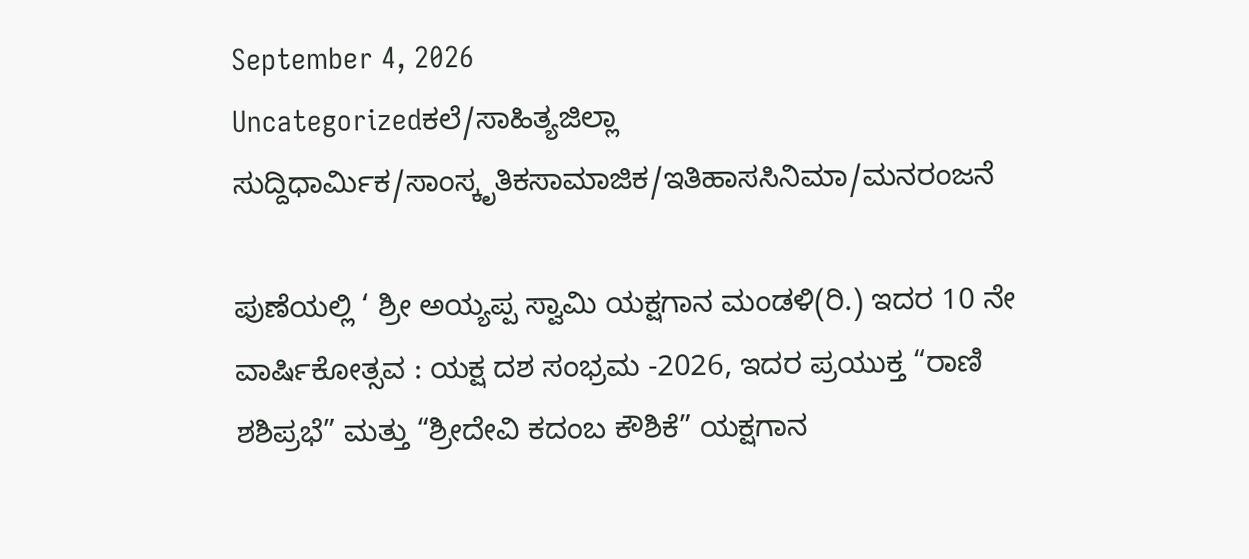September 4, 2026
Uncategorizedಕಲೆ/ಸಾಹಿತ್ಯಜಿಲ್ಲಾ ಸುದ್ದಿಧಾರ್ಮಿಕ/ಸಾಂಸ್ಕೃತಿಕಸಾಮಾಜಿಕ/ಇತಿಹಾಸಸಿನಿಮಾ/ಮನರಂಜನೆ

ಪುಣೆಯಲ್ಲಿ ‘ ಶ್ರೀ ಅಯ್ಯಪ್ಪ ಸ್ವಾಮಿ ಯಕ್ಷಗಾನ ಮಂಡಳಿ(ರಿ.) ಇದರ 10 ನೇ ವಾರ್ಷಿಕೋತ್ಸವ : ಯಕ್ಷ ದಶ ಸಂಭ್ರಮ -2026, ಇದರ ಪ್ರಯುಕ್ತ “ರಾಣಿ ಶಶಿಪ್ರಭೆ” ಮತ್ತು “ಶ್ರೀದೇವಿ ಕದಂಬ ಕೌಶಿಕೆ” ಯಕ್ಷಗಾನ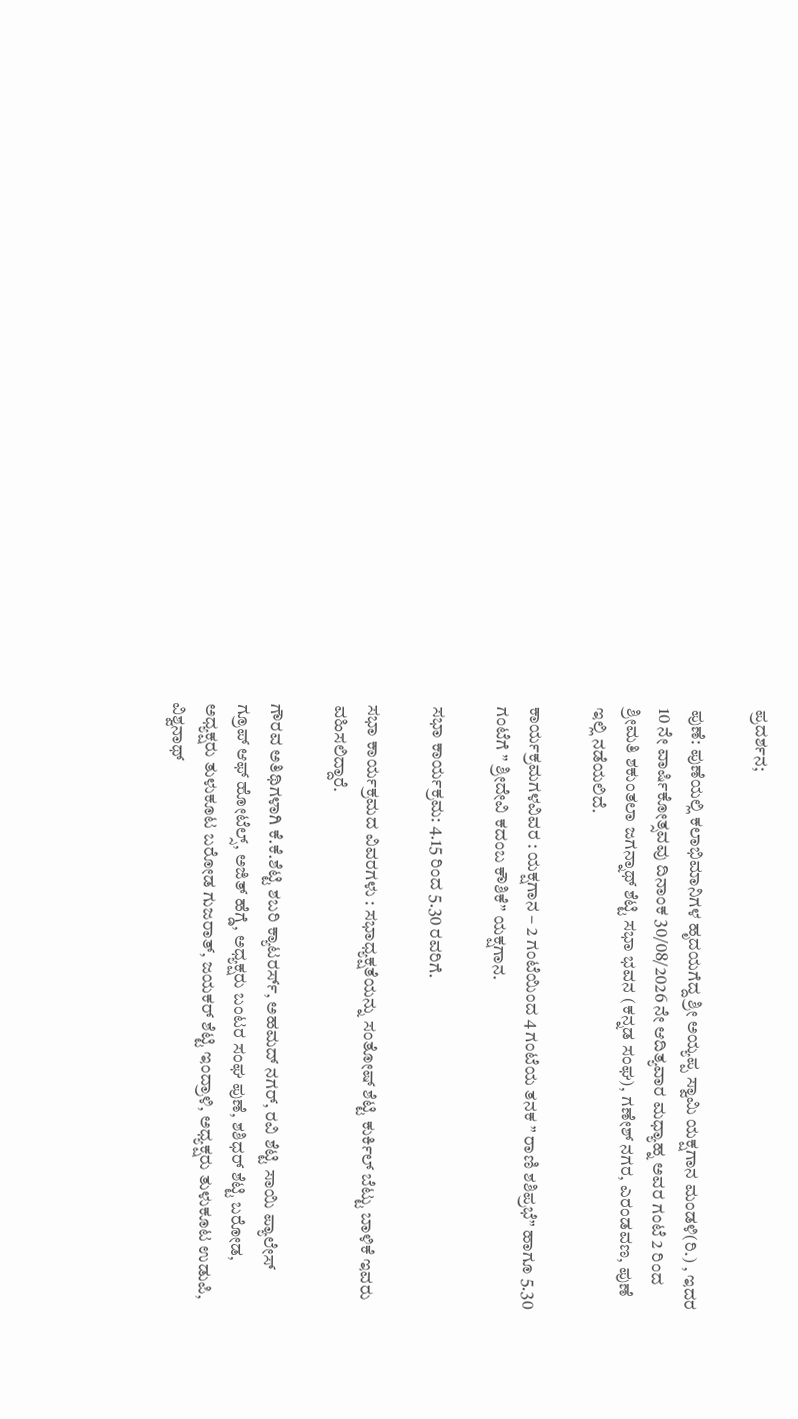ಪ್ರದರ್ಶನ;

ಪುಣೆ: ಪುಣೆಯಲ್ಲಿ ಕಲಾಭಿಮಾನಿಗಳ ಹೃದಯಗೆದ್ದ ಶ್ರೀ ಅಯ್ಯಪ್ಪ ಸ್ವಾಮಿ ಯಕ್ಷಗಾನ ಮಂಡಳಿ(ರಿ.) , ಇದರ 10 ನೇ ವಾರ್ಷಿಕೋತ್ಸವವು ದಿನಾಂಕ 30/08/2026 ನೇ ಆದಿತ್ಯವಾರ ಮಧ್ಯಾಹ್ನ ಅವರ ಗಂಟೆ 2 ರಿಂದ ಶ್ರೀಮತಿ ಶಕುಂತಲಾ ಜಗನ್ನಾಥ್ ಶೆಟ್ಟಿ ಸಭಾ ಭವನ (ಕನ್ನಡ ಸಂಘ), ಗಣೇಶ್ ನಗರ, ಎರಂಡವಣ, ಪುಣೆ ಇಲ್ಲಿ ನಡೆಯಲಿದೆ.

ಕಾರ್ಯಕ್ರಮಗಳವಿವರ : ಯಕ್ಷಗಾನ – 2 ಗಂಟೆಯಿಂದ 4 ಗಂಟೆಯ ತನಕ ” ರಾಣಿ ಶಶಿಪ್ರಭೆ” ಹಾಗೂ 5.30 ಗಂಟೆಗೆ ” ಶ್ರೀದೇವಿ ಕದಂಬ ಕೌಶಿಕೆ” ಯಕ್ಷಗಾನ.

ಸಭಾ ಕಾರ್ಯಕ್ರಮ: 4.15 ರಿಂದ 5.30 ರವರಿಗೆ.

ಸಭಾ ಕಾರ್ಯಕ್ರಮದ ವಿವರಗಳು : ಸಭಾಧ್ಯಕ್ಷತೆಯನ್ನು ಸಂತೋಷ್ ಶೆಟ್ಟಿ ಕುರ್ಕಿಲ್ ಬೆಟ್ಟು ಬಾಳಿಕೆ ಇವರು ವಹಿಸಲಿದ್ದಾರೆ.

ಗೌರವ ಅತಿಥಿಗಳಾಗಿ ಕೆ.ಕೆ.ಶೆಟ್ಟಿ ಶಬರಿ ಕ್ಯಾಟರರ್ಸ್, ಅಹಮದ್ ನಗರ್, ರವಿ ಶೆಟ್ಟಿ ಸಾಯಿ ಪ್ಯಾಲೇಸ್ ಗ್ರೂಪ್ ಆಫ್ ಹೋಟೆಲ್ಸ್, ಅಜಿತ್ ಹೆಗ್ಡೆ, ಅಧ್ಯಕ್ಷರು ಬಂಟರ ಸಂಘ ಪುಣೆ, ಶಶಿಧರ್ ಶೆಟ್ಟಿ ಬರೋಡ, ಅಧ್ಯಕ್ಷರು ತುಳುಕೂಟ ಬರೋಡ ಗುಜರಾತ್, ಜಯಕರ್ ಶೆಟ್ಟಿ ಇಂದ್ರಾಳಿ, ಅಧ್ಯಕ್ಷರು ತುಳುಕೂಟ ಉಡುಪಿ, ವಿಶ್ವನಾಥ್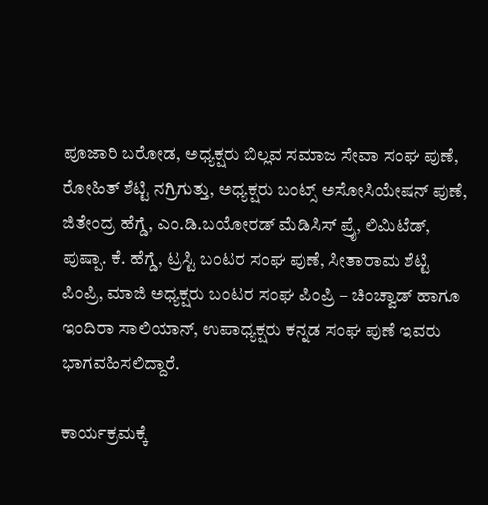ಪೂಜಾರಿ ಬರೋಡ, ಅಧ್ಯಕ್ಷರು ಬಿಲ್ಲವ ಸಮಾಜ ಸೇವಾ ಸಂಘ ಪುಣೆ, ರೋಹಿತ್ ಶೆಟ್ಟಿ ನಗ್ರಿಗುತ್ತು, ಅಧ್ಯಕ್ಷರು ಬಂಟ್ಸ್ ಅಸೋಸಿಯೇಷನ್ ಪುಣೆ, ಜಿತೇಂದ್ರ ಹೆಗ್ಡೆ, ಎಂ.ಡಿ.ಬಯೋರಡ್ ಮೆಡಿಸಿಸ್ ಪ್ರೈ, ಲಿಮಿಟೆಡ್, ಪುಷ್ಪಾ. ಕೆ. ಹೆಗ್ಡೆ, ಟ್ರಸ್ಟಿ ಬಂಟರ ಸಂಘ ಪುಣೆ, ಸೀತಾರಾಮ ಶೆಟ್ಟಿ ಪಿಂಪ್ರಿ, ಮಾಜಿ ಅಧ್ಯಕ್ಷರು ಬಂಟರ ಸಂಘ ಪಿಂಪ್ರಿ – ಚಿಂಚ್ವಾಡ್ ಹಾಗೂ ಇಂದಿರಾ ಸಾಲಿಯಾನ್, ಉಪಾಧ್ಯಕ್ಷರು ಕನ್ನಡ ಸಂಘ ಪುಣೆ ಇವರು ಭಾಗವಹಿಸಲಿದ್ದಾರೆ.

ಕಾರ್ಯಕ್ರಮಕ್ಕೆ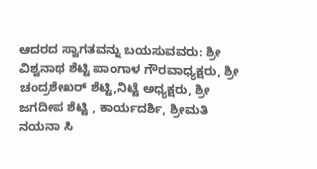ಆದರದ ಸ್ವಾಗತವನ್ನು ಬಯಸುವವರು: ಶ್ರೀ ವಿಶ್ವನಾಥ ಶೆಟ್ಟಿ ಪಾಂಗಾಳ ಗೌರವಾಧ್ಯಕ್ಷರು, ಶ್ರೀ ಚಂದ್ರಶೇಖರ್ ಶೆಟ್ಟಿ,ನಿಟ್ಟೆ ಅಧ್ಯಕ್ಷರು, ಶ್ರೀ ಜಗದೀಪ ಶೆಟ್ಟಿ , ಕಾರ್ಯದರ್ಶಿ, ಶ್ರೀಮತಿ ನಯನಾ ಸಿ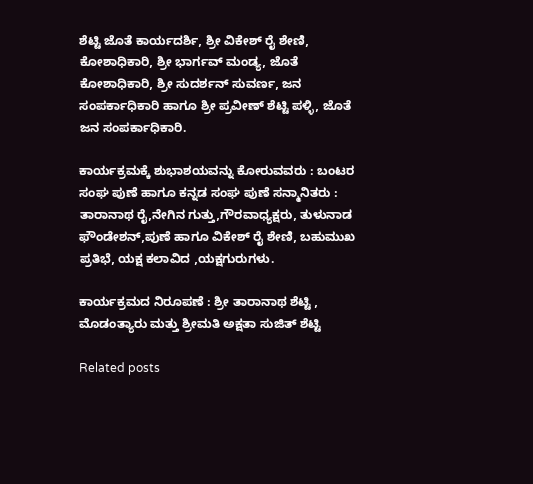ಶೆಟ್ಟಿ ಜೊತೆ ಕಾರ್ಯದರ್ಶಿ, ಶ್ರೀ ವಿಕೇಶ್ ರೈ ಶೇಣಿ, ಕೋಶಾಧಿಕಾರಿ, ಶ್ರೀ ಭಾರ್ಗವ್ ಮಂಡ್ಯ, ಜೊತೆ ಕೋಶಾಧಿಕಾರಿ, ಶ್ರೀ ಸುದರ್ಶನ್ ಸುವರ್ಣ, ಜನ ಸಂಪರ್ಕಾಧಿಕಾರಿ ಹಾಗೂ ಶ್ರೀ ಪ್ರವೀಣ್ ಶೆಟ್ಟಿ ಪಳ್ಳಿ, ಜೊತೆ ಜನ ಸಂಪರ್ಕಾಧಿಕಾರಿ.

ಕಾರ್ಯಕ್ರಮಕ್ಕೆ ಶುಭಾಶಯವನ್ನು ಕೋರುವವರು : ಬಂಟರ ಸಂಘ ಪುಣೆ ಹಾಗೂ ಕನ್ನಡ ಸಂಘ ಪುಣೆ ಸನ್ಮಾನಿತರು : ತಾರಾನಾಥ ರೈ,ನೇಗಿನ ಗುತ್ತು,ಗೌರವಾಧ್ಯಕ್ಷರು, ತುಳುನಾಡ ಫೌಂಡೇಶನ್,ಪುಣೆ ಹಾಗೂ ವಿಕೇಶ್ ರೈ ಶೇಣಿ, ಬಹುಮುಖ ಪ್ರತಿಭೆ, ಯಕ್ಷ ಕಲಾವಿದ ,ಯಕ್ಷಗುರುಗಳು.

ಕಾರ್ಯಕ್ರಮದ ನಿರೂಪಣೆ : ಶ್ರೀ ತಾರಾನಾಥ ಶೆಟ್ಟಿ , ಮೊಡಂತ್ಯಾರು ಮತ್ತು ಶ್ರೀಮತಿ ಅಕ್ಷತಾ ಸುಜಿತ್ ಶೆಟ್ಟಿ

Related posts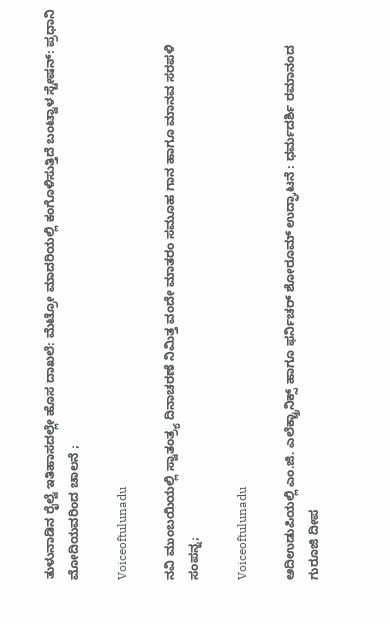ತುಳುನಾಡಿನ ರೈಲ್ವೆ ಇತಿಹಾಸದಲ್ಲೇ ಹೊಸ ದಾಖಲೆ: ಮೆಟ್ರೋ ಮಾದರಿಯಲ್ಲಿ ಕಂಗೊಳಿಸುತ್ತಿದೆ ಬಂಟ್ವಾಳ ಸ್ಟೇಷನ್: ಪ್ರಧಾನಿ ಮೋದಿಯವರಿಂದ ಚಾಲನೆ ;

Voiceoftulunadu

ನವಿ ಮುಂಬಯಿಯಲ್ಲಿ ಸ್ವಾತಂತ್ರ್ಯ ದಿನಾಚರಣೆ ನಿಮಿತ್ತ ವಂದೇ ಮಾತರಂ ಸಮೂಹ ಗಾನ ಹಾಗೂ ಮಾನವ ಸರಪಳಿ ಸಂಪನ್ನ;

Voiceoftulunadu

ಆದಿಉಡುಪಿಯಲ್ಲಿ ಎಂ.ಜಿ. ಎಲೆಕ್ಟ್ರಾನಿಕ್ಸ್ ಹಾಗೂ ಫರ್ನಿಚರ್ ಶೋರೂಮ್ ಉದ್ಘಾಟನೆ : ಧರ್ಮದರ್ಶಿ ರಮಾನಂದ ಗುರೂಜಿ ದೀಪ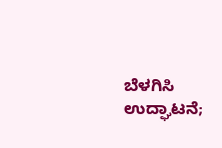ಬೆಳಗಿಸಿ ಉದ್ಘಾಟನೆ;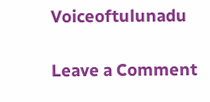Voiceoftulunadu

Leave a Comment